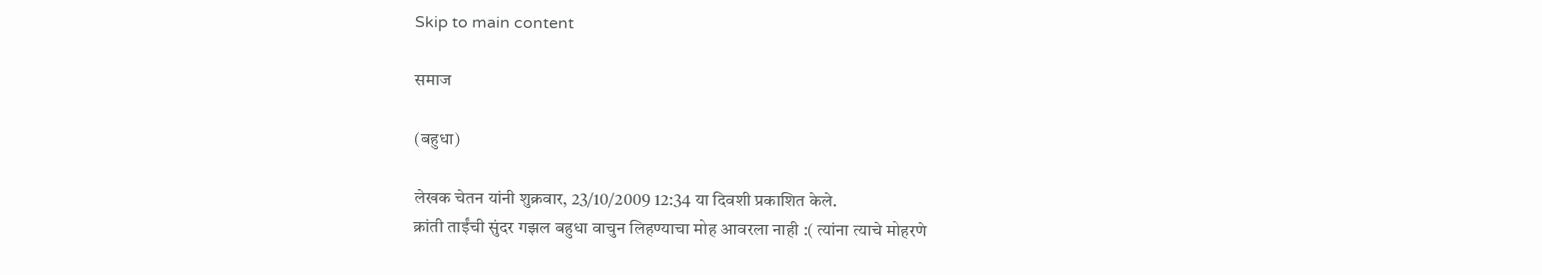Skip to main content

समाज

(बहुधा)

लेखक चेतन यांनी शुक्रवार, 23/10/2009 12:34 या दिवशी प्रकाशित केले.
क्रांती ताईंची सुंदर गझल बहुधा वाचुन लिहण्याचा मोह आवरला नाही :( त्यांना त्याचे मोहरणे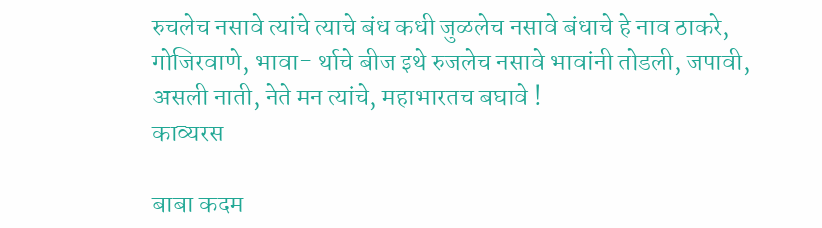रुचलेच नसावे त्यांचे त्याचे बंध कधी जुळलेच नसावे बंधाचे हे नाव ठाकरे, गोजिरवाणे, भावा- र्थाचे बीज इथे रुजलेच नसावे भावांनी तोडली, जपावी, असली नाती, नेते मन त्यांचे, महाभारतच बघावे !
काव्यरस

बाबा कदम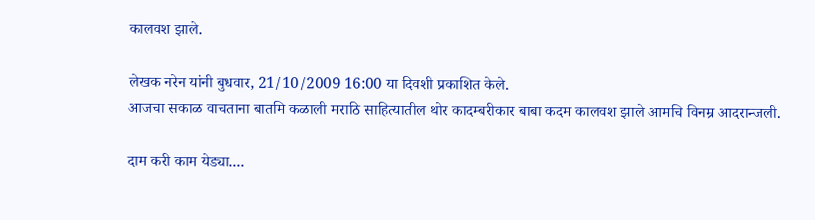कालवश झाले.

लेखक नरेन यांनी बुधवार, 21/10/2009 16:00 या दिवशी प्रकाशित केले.
आजचा सकाळ वाचताना बातमि कळाली मराठि साहित्यातील थोर कादम्बरीकार बाबा कदम कालवश झाले आमचि विनम्र आदरान्जली.

दाम करी काम येड्या....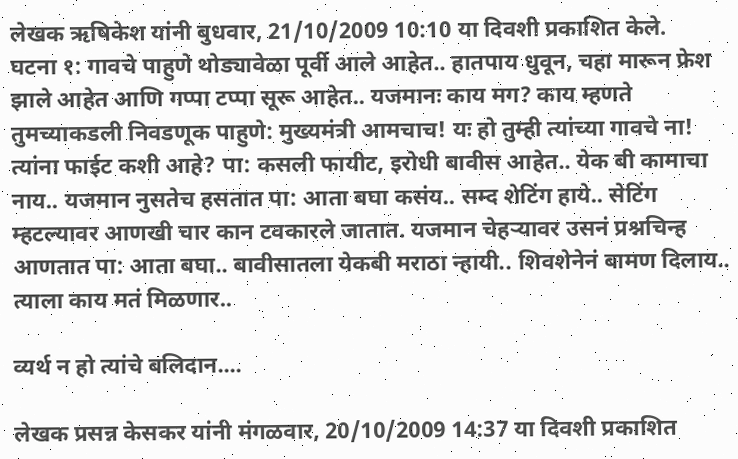लेखक ऋषिकेश यांनी बुधवार, 21/10/2009 10:10 या दिवशी प्रकाशित केले.
घटना १: गावचे पाहुणे थोड्यावेळा पूर्वी आले आहेत.. हातपाय धुवून, चहा मारून फ्रेश झाले आहेत आणि गप्पा टप्पा सूरू आहेत.. यजमानः काय मग? काय म्हणते तुमच्याकडली निवडणूक पाहुणे: मुख्यमंत्री आमचाच! यः हो तुम्ही त्यांच्या गावचे ना! त्यांना फाईट कशी आहे? पा: कसली फायीट, इरोधी बावीस आहेत.. येक बी कामाचा नाय.. यजमान नुसतेच हसतात पा: आता बघा कसंय.. सम्द शेटिंग हाये.. सेटिंग म्हटल्यावर आणखी चार कान टवकारले जातात. यजमान चेहर्‍यावर उसनं प्रश्नचिन्ह आणतात पा: आता बघा.. बावीसातला येकबी मराठा न्हायी.. शिवशेनेनं बामण दिलाय.. त्याला काय मतं मिळणार..

व्यर्थ न हो त्यांचे बलिदान....

लेखक प्रसन्न केसकर यांनी मंगळवार, 20/10/2009 14:37 या दिवशी प्रकाशित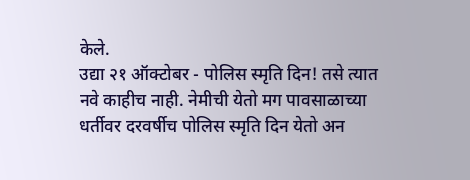केले.
उद्या २१ ऑक्टोबर - पोलिस स्मृति दिन! तसे त्यात नवे काहीच नाही. नेमीची येतो मग पावसाळाच्या धर्तीवर दरवर्षीच पोलिस स्मृति दिन येतो अन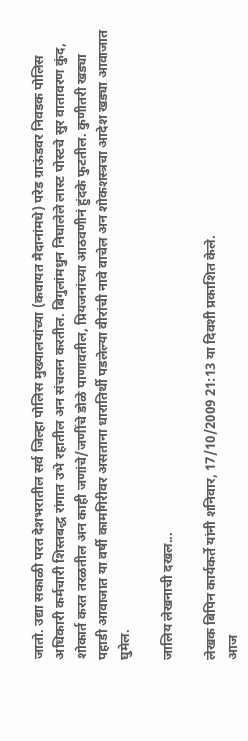जातो. उद्या सकाळी परत देशभरातील सर्व जिल्हा पोलिस मुख्यालयांच्या (कवायत मैदानांमधे) परेड ग्राऊंडवर निवडक पोलिस अधिकारी कर्मचारी शिस्तबद्ध रांगात उभे रहातील अन संचलन करतील. बिगुलांमधुन निघालेले लास्ट पोस्टचे सुर वातावरण कुंद, शोकार्त करत तरळतील अन काही जणांचे/जणींचे डोळे पाणावतील, प्रियजनांच्या आठवणीनं हुंदके फुटतील. कुणीतरी खड्या पहाडी आवाजात या वर्षी कामगिरीवर असताना धारातिर्थी पडलेल्या वीरांची नावे वाचेल अन शोकशस्त्रचा आदेश खड्या आवाजात घुमेल.

जालिय लेखनाची दखल...

लेखक बिपिन कार्यकर्ते यांनी शनिवार, 17/10/2009 21:13 या दिवशी प्रकाशित केले.
आज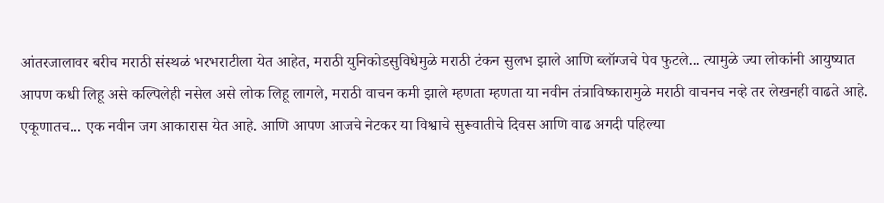आंतरजालावर बरीच मराठी संस्थळं भरभराटीला येत आहेत, मराठी युनिकोडसुविधेमुळे मराठी टंकन सुलभ झाले आणि ब्लॉग्जचे पेव फुटले... त्यामुळे ज्या लोकांनी आयुष्यात आपण कधी लिहू असे कल्पिलेही नसेल असे लोक लिहू लागले, मराठी वाचन कमी झाले म्हणता म्हणता या नवीन तंत्राविष्कारामुळे मराठी वाचनच नव्हे तर लेखनही वाढते आहे. एकूणातच... एक नवीन जग आकारास येत आहे. आणि आपण आजचे नेटकर या विश्वाचे सुरूवातीचे दिवस आणि वाढ अगदी पहिल्या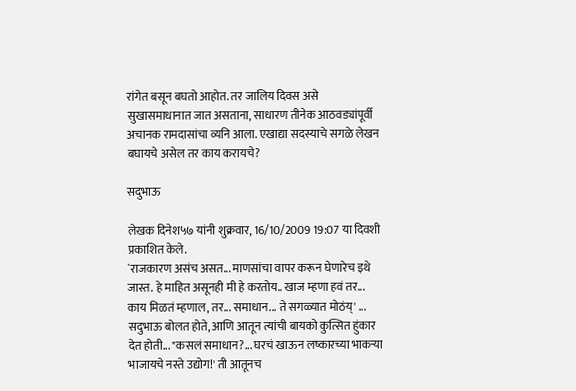रांगेत बसून बघतो आहोत. तर जालिय दिवस असे सुखासमाधानात जात असताना, साधारण तीनेक आठवड्यांपूर्वी अचानक रामदासांचा व्यनि आला. एखाद्या सदस्याचे सगळे लेखन बघायचे असेल तर काय करायचे?

सदुभाऊ

लेखक दिनेश५७ यांनी शुक्रवार, 16/10/2009 19:07 या दिवशी प्रकाशित केले.
`राजकारण असंच असत... माणसांचा वापर करून घेणारेच इथे जास्त. हे माहित असूनही मी हे करतोय.. खाज म्हणा हवं तर... काय मिळतं म्हणाल, तर... समाधान... ते सगळ्यात मोठंय्‌' ... सदुभाऊ बोलत होते, आणि आतून त्यांची बायको कुत्सित हुंकार देत होती... "कसलं समाधान?... घरचं खाऊन लष्कारच्या भाकऱ्या भाजायचे नस्ते उद्योग!' ती आतूनच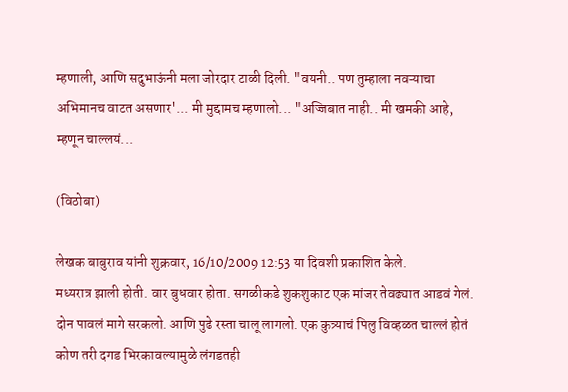म्हणाली, आणि सदुभाऊंनी मला जोरदार टाळी दिली. "वयनी.. पण तुम्हाला नवऱ्याचा अभिमानच वाटत असणार'... मी मुद्दामच म्हणालो... "अज्जिबात नाही.. मी खमकी आहे, म्हणून चाल्लयं...

(विठोबा)

लेखक बाबुराव यांनी शुक्रवार, 16/10/2009 12:53 या दिवशी प्रकाशित केले.
मध्यरात्र झाली होती. वार बुधवार होता. सगळीकडे शुकशुकाट एक मांजर तेवढ्यात आडवं गेलं. दोन पावलं मागे सरकलो. आणि पुढे रस्ता चालू लागलो. एक कुत्र्याचं पिलु विव्हळत चाल्लं होतं कोण तरी दगड भिरकावल्यामुळे लंगडतही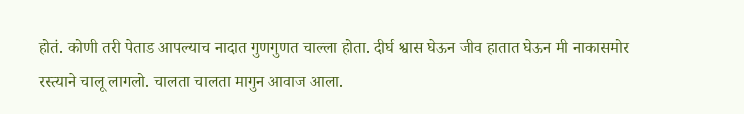होतं. कोणी तरी पेताड आपल्याच नादात गुणगुणत चाल्ला होता. दीर्घ श्वास घेऊन जीव हातात घेऊन मी नाकासमोर रस्त्याने चालू लागलो. चालता चालता मागुन आवाज आला.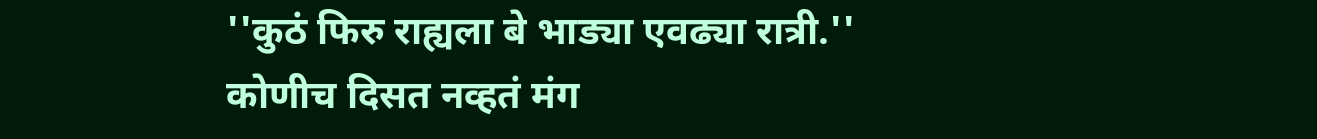''कुठं फिरु राह्यला बे भाड्या एवढ्या रात्री.'' कोणीच दिसत नव्हतं मंग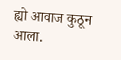ह्यो आवाज कुठून आला.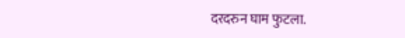दरदरुन घाम फुटला.